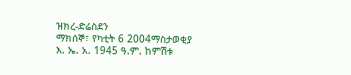ዝክረ-ድሬስደን
ማክሰኞ፣ የካቲት 6 2004ማስታወቂያ
እ. ኤ. አ. 1945 ዓ.ም. ከምሽቱ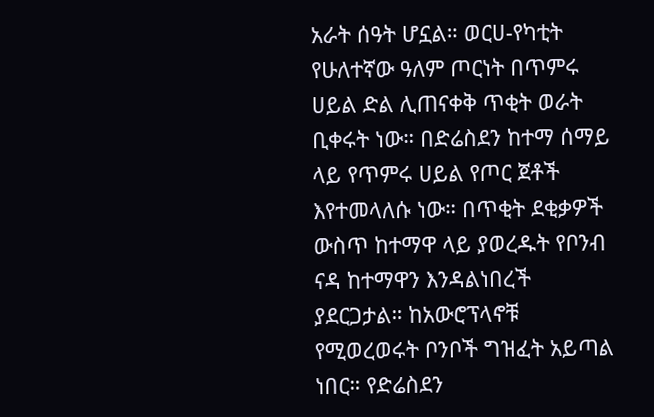አራት ሰዓት ሆኗል። ወርሀ-የካቲት የሁለተኛው ዓለም ጦርነት በጥምሩ ሀይል ድል ሊጠናቀቅ ጥቂት ወራት ቢቀሩት ነው። በድሬስደን ከተማ ሰማይ ላይ የጥምሩ ሀይል የጦር ጀቶች እየተመላለሱ ነው። በጥቂት ደቂቃዎች ውስጥ ከተማዋ ላይ ያወረዱት የቦንብ ናዳ ከተማዋን እንዳልነበረች ያደርጋታል። ከአውሮፕላኖቹ የሚወረወሩት ቦንቦች ግዝፈት አይጣል ነበር። የድሬስደን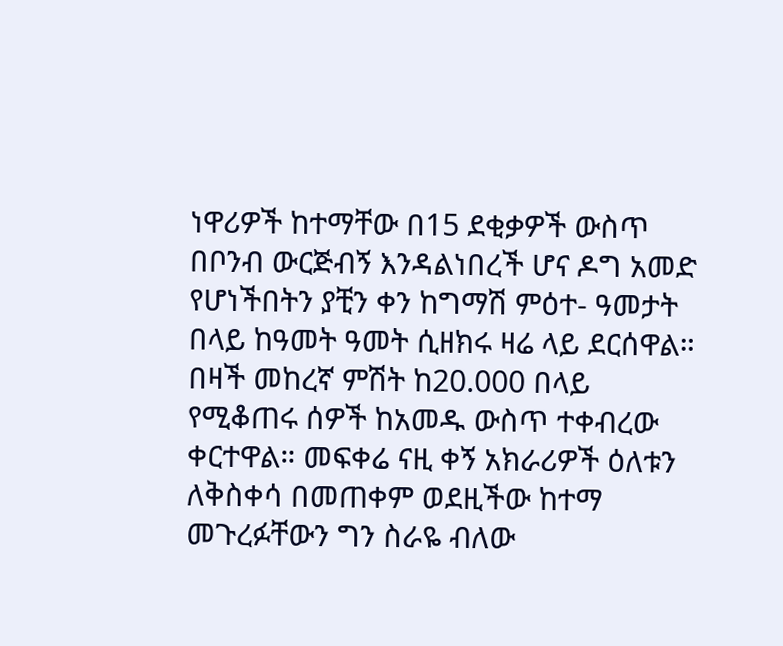ነዋሪዎች ከተማቸው በ15 ደቂቃዎች ውስጥ በቦንብ ውርጅብኝ እንዳልነበረች ሆና ዶግ አመድ የሆነችበትን ያቺን ቀን ከግማሽ ምዕተ- ዓመታት በላይ ከዓመት ዓመት ሲዘክሩ ዛሬ ላይ ደርሰዋል። በዛች መከረኛ ምሽት ከ20.000 በላይ የሚቆጠሩ ሰዎች ከአመዱ ውስጥ ተቀብረው ቀርተዋል። መፍቀሬ ናዚ ቀኝ አክራሪዎች ዕለቱን ለቅስቀሳ በመጠቀም ወደዚችው ከተማ መጉረፉቸውን ግን ስራዬ ብለው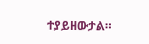ተያይዘውታል።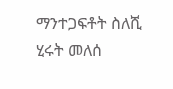ማንተጋፍቶት ስለሺ
ሂሩት መለሰ